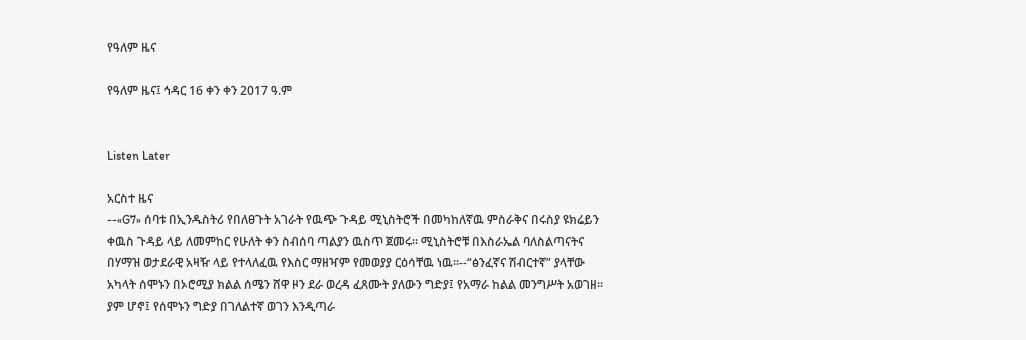የዓለም ዜና

የዓለም ዜና፤ ኅዳር 16 ቀን ቀን 2017 ዓ.ም


Listen Later

አርስተ ዜና
--«G7» ሰባቱ በኢንዱስትሪ የበለፀጉት አገራት የዉጭ ጉዳይ ሚኒስትሮች በመካከለኛዉ ምስራቅና በሩስያ ዩክሬይን ቀዉስ ጉዳይ ላይ ለመምከር የሁለት ቀን ስብሰባ ጣልያን ዉስጥ ጀመሩ። ሚኒስትሮቹ በእስራኤል ባለስልጣናትና በሃማዝ ወታደራዊ አዛዥ ላይ የተላለፈዉ የእስር ማዘዣም የመወያያ ርዕሳቸዉ ነዉ።--“ፅንፈኛና ሽብርተኛ” ያላቸው አካላት ሰሞኑን በኦሮሚያ ክልል ሰሜን ሸዋ ዞን ደራ ወረዳ ፈጸሙት ያለውን ግድያ፤ የአማራ ከልል መንግሥት አወገዘ፡፡ ያም ሆኖ፤ የሰሞኑን ግድያ በገለልተኛ ወገን እንዲጣራ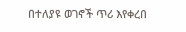በተለያዩ ወገኖች ጥሪ እየቀረበ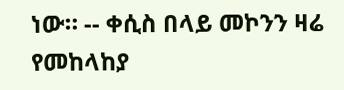ነው። -- ቀሲስ በላይ መኮንን ዛሬ የመከላከያ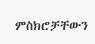ምስክሮቻቸውን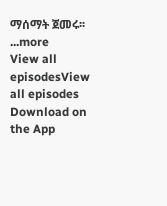ማሰማት ጀመሩ፡፡
...more
View all episodesView all episodes
Download on the App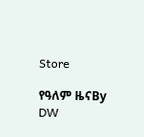Store

የዓለም ዜናBy DW